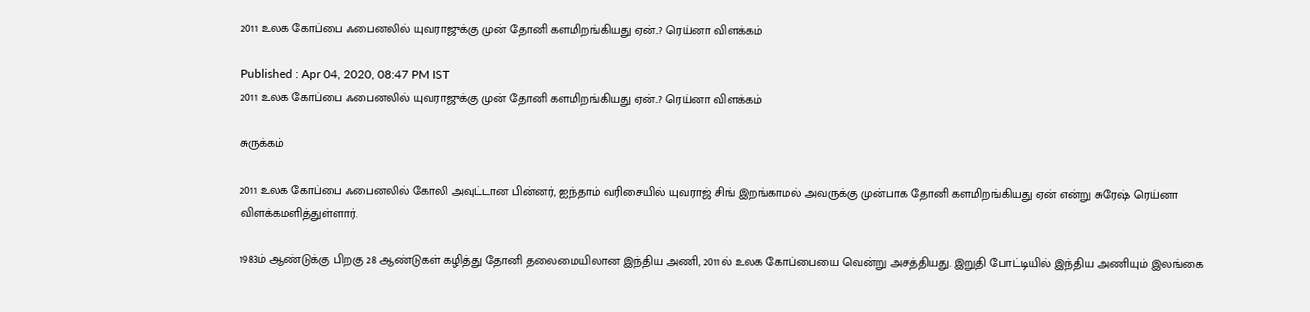2011 உலக கோப்பை ஃபைனலில் யுவராஜுக்கு முன் தோனி களமிறங்கியது ஏன்..? ரெய்னா விளக்கம்

Published : Apr 04, 2020, 08:47 PM IST
2011 உலக கோப்பை ஃபைனலில் யுவராஜுக்கு முன் தோனி களமிறங்கியது ஏன்..? ரெய்னா விளக்கம்

சுருக்கம்

2011 உலக கோப்பை ஃபைனலில் கோலி அவுட்டான பின்னர், ஐந்தாம் வரிசையில் யுவராஜ் சிங் இறங்காமல் அவருக்கு முன்பாக தோனி களமிறங்கியது ஏன் என்று சுரேஷ் ரெய்னா விளக்கமளித்துள்ளார்.

1983ம் ஆண்டுக்கு பிறகு 28 ஆண்டுகள் கழித்து தோனி தலைமையிலான இந்திய அணி, 2011ல் உலக கோப்பையை வென்று அசத்தியது. இறுதி போட்டியில் இந்திய அணியும் இலங்கை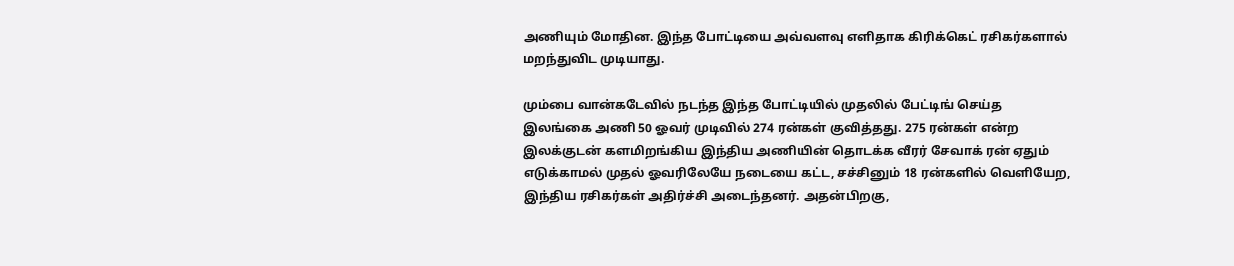அணியும் மோதின. இந்த போட்டியை அவ்வளவு எளிதாக கிரிக்கெட் ரசிகர்களால் மறந்துவிட முடியாது.

மும்பை வான்கடேவில் நடந்த இந்த போட்டியில் முதலில் பேட்டிங் செய்த இலங்கை அணி 50 ஓவர் முடிவில் 274 ரன்கள் குவித்தது. 275 ரன்கள் என்ற இலக்குடன் களமிறங்கிய இந்திய அணியின் தொடக்க வீரர் சேவாக் ரன் ஏதும் எடுக்காமல் முதல் ஓவரிலேயே நடையை கட்ட, சச்சினும் 18 ரன்களில் வெளியேற, இந்திய ரசிகர்கள் அதிர்ச்சி அடைந்தனர். அதன்பிறகு,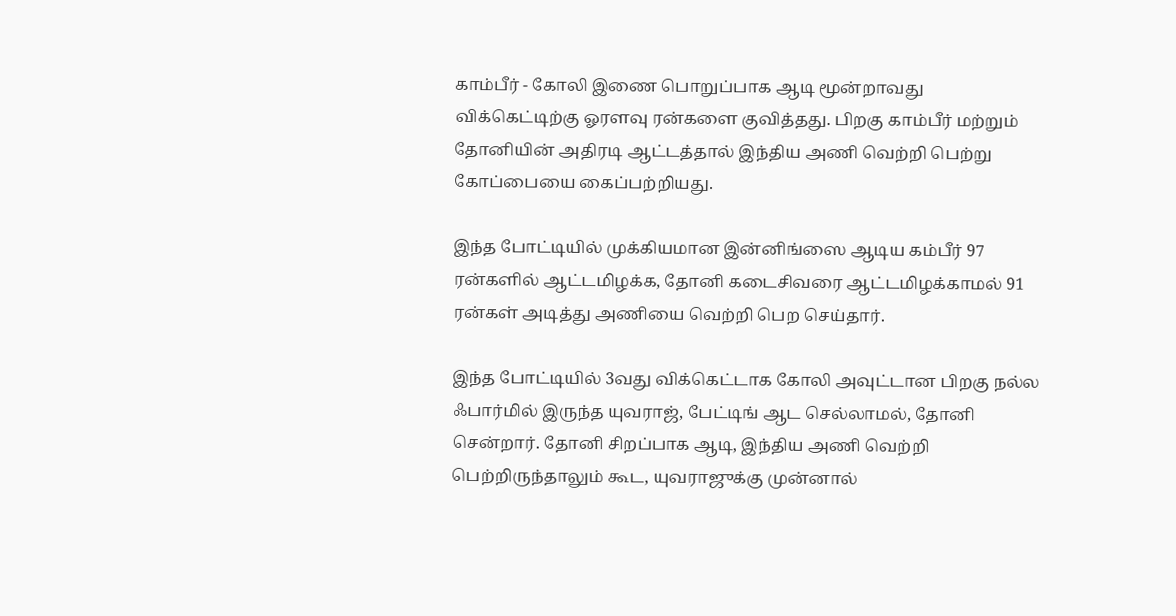காம்பீர் - கோலி இணை பொறுப்பாக ஆடி மூன்றாவது விக்கெட்டிற்கு ஓரளவு ரன்களை குவித்தது. பிறகு காம்பீர் மற்றும் தோனியின் அதிரடி ஆட்டத்தால் இந்திய அணி வெற்றி பெற்று கோப்பையை கைப்பற்றியது.

இந்த போட்டியில் முக்கியமான இன்னிங்ஸை ஆடிய கம்பீர் 97 ரன்களில் ஆட்டமிழக்க, தோனி கடைசிவரை ஆட்டமிழக்காமல் 91 ரன்கள் அடித்து அணியை வெற்றி பெற செய்தார்.

இந்த போட்டியில் 3வது விக்கெட்டாக கோலி அவுட்டான பிறகு நல்ல ஃபார்மில் இருந்த யுவராஜ், பேட்டிங் ஆட செல்லாமல், தோனி சென்றார். தோனி சிறப்பாக ஆடி, இந்திய அணி வெற்றி பெற்றிருந்தாலும் கூட, யுவராஜுக்கு முன்னால்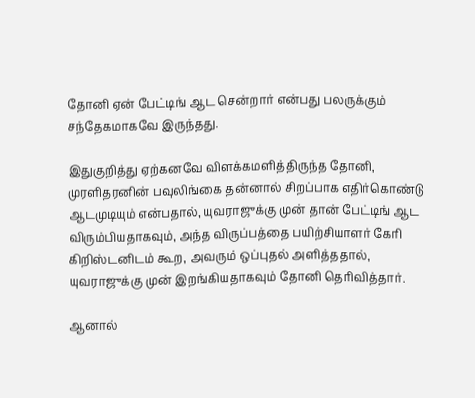தோனி ஏன் பேட்டிங் ஆட சென்றார் என்பது பலருக்கும் சந்தேகமாகவே இருந்தது.

இதுகுறித்து ஏற்கனவே விளக்கமளித்திருந்த தோனி, முரளிதரனின் பவுலிங்கை தன்னால் சிறப்பாக எதிர்கொண்டு ஆடமுடியும் என்பதால், யுவராஜுக்கு முன் தான் பேட்டிங் ஆட விரும்பியதாகவும், அந்த விருப்பத்தை பயிற்சியாளர் கேரி கிறிஸ்டனிடம் கூற, அவரும் ஒப்புதல் அளித்ததால், யுவராஜுக்கு முன் இறங்கியதாகவும் தோனி தெரிவித்தார்.

ஆனால்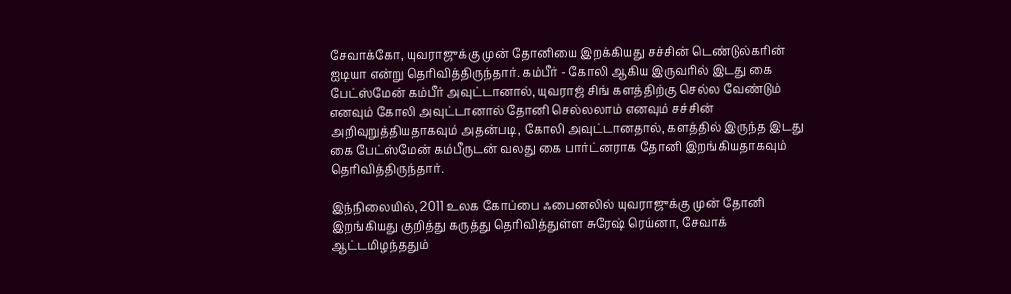சேவாக்கோ, யுவராஜுக்கு முன் தோனியை இறக்கியது சச்சின் டெண்டுல்கரின் ஐடியா என்று தெரிவித்திருந்தார். கம்பீர் - கோலி ஆகிய இருவரில் இடது கை பேட்ஸ்மேன் கம்பீர் அவுட்டானால், யுவராஜ் சிங் களத்திற்கு செல்ல வேண்டும் எனவும் கோலி அவுட்டானால் தோனி செல்லலாம் எனவும் சச்சின் அறிவுறுத்தியதாகவும் அதன்படி, கோலி அவுட்டானதால், களத்தில் இருந்த இடது கை பேட்ஸ்மேன் கம்பீருடன் வலது கை பார்ட்னராக தோனி இறங்கியதாகவும் தெரிவித்திருந்தார்.

இந்நிலையில், 2011 உலக கோப்பை ஃபைனலில் யுவராஜுக்கு முன் தோனி இறங்கியது குறித்து கருத்து தெரிவித்துள்ள சுரேஷ் ரெய்னா, சேவாக் ஆட்டமிழந்ததும்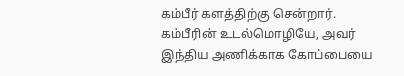கம்பீர் களத்திற்கு சென்றார். கம்பீரின் உடல்மொழியே, அவர் இந்திய அணிக்காக கோப்பையை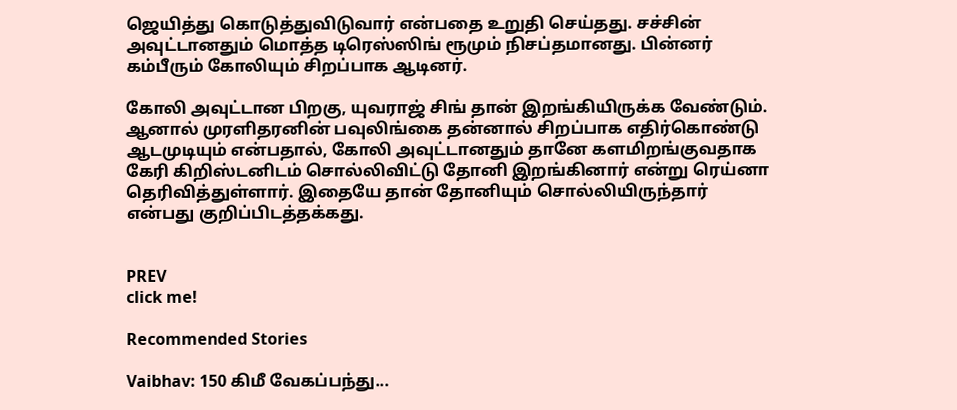ஜெயித்து கொடுத்துவிடுவார் என்பதை உறுதி செய்தது. சச்சின் அவுட்டானதும் மொத்த டிரெஸ்ஸிங் ரூமும் நிசப்தமானது. பின்னர் கம்பீரும் கோலியும் சிறப்பாக ஆடினர்.

கோலி அவுட்டான பிறகு, யுவராஜ் சிங் தான் இறங்கியிருக்க வேண்டும். ஆனால் முரளிதரனின் பவுலிங்கை தன்னால் சிறப்பாக எதிர்கொண்டு ஆடமுடியும் என்பதால், கோலி அவுட்டானதும் தானே களமிறங்குவதாக கேரி கிறிஸ்டனிடம் சொல்லிவிட்டு தோனி இறங்கினார் என்று ரெய்னா தெரிவித்துள்ளார். இதையே தான் தோனியும் சொல்லியிருந்தார் என்பது குறிப்பிடத்தக்கது.


PREV
click me!

Recommended Stories

Vaibhav: 150 கிமீ வேகப்பந்து...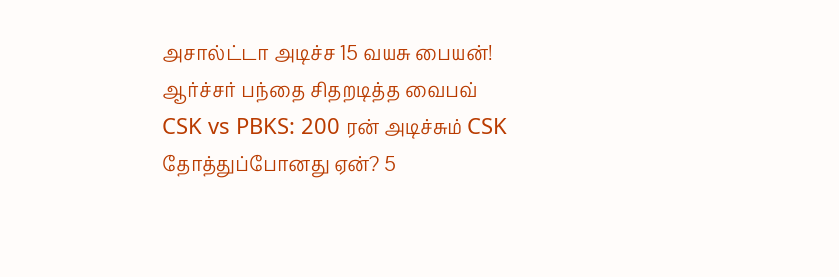அசால்ட்டா அடிச்ச 15 வயசு பையன்! ஆர்ச்சர் பந்தை சிதறடித்த வைபவ்
CSK vs PBKS: 200 ரன் அடிச்சும் CSK தோத்துப்போனது ஏன்? 5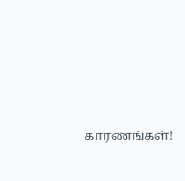காரணங்கள்!